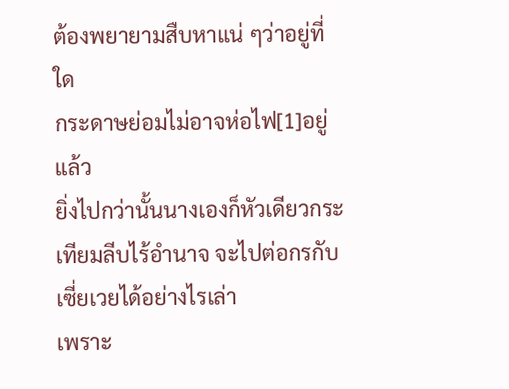ต้องพยายามสืบหาแน่ ๆว่าอยู่ที่ใด
กระดาษย่อมไม่อาจห่อไฟ[1]อยู่แล้ว
ยิ่งไปกว่านั้นนางเองก็หัวเดียวกระเทียมลีบไร้อำนาจ จะไปต่อกรกับเซี่ยเวยได้อย่างไรเล่า
เพราะ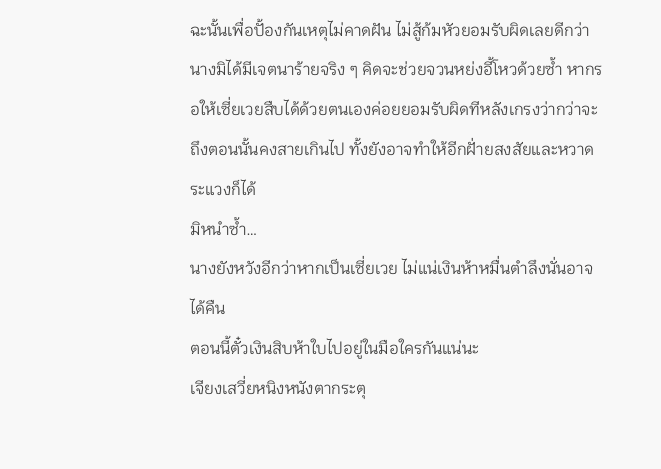ฉะนั้นเพื่อปั้องกันเหตุไม่คาดฝัน ไม่สู้ก้มหัวยอมรับผิดเลยดีกว่า นางมิได้มีเจตนาร้ายจริง ๆ คิดจะช่วยจวนหย่งอี้โหวด้วยซ้ำ หากรอให้เซี่ยเวยสืบได้ด้วยตนเองค่อยยอมรับผิดทีหลังเกรงว่ากว่าจะถึงตอนนั้นคงสายเกินไป ทั้งยังอาจทำให้อีกฝั่ายสงสัยและหวาดระแวงก็ได้
มิหนำซ้ำ…
นางยังหวังอีกว่าหากเป็นเซี่ยเวย ไม่แน่เงินห้าหมื่นตำลึงนั่นอาจได้คืน
ตอนนี้ตั๋วเงินสิบห้าใบไปอยู่ในมือใครกันแน่นะ
เจียงเสวี่ยหนิงหนังตากระตุ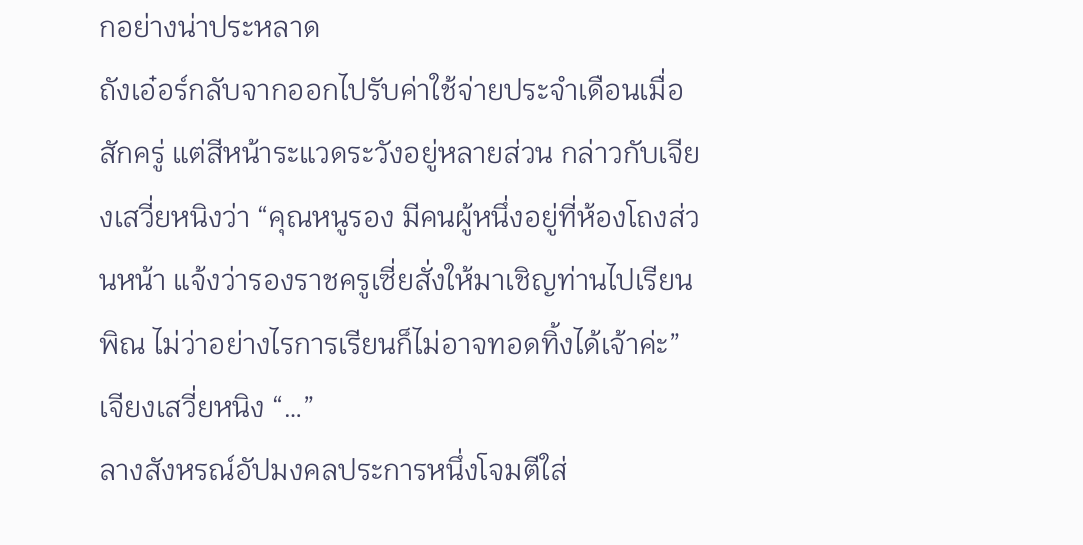กอย่างน่าประหลาด
ถังเอ๋อร์กลับจากออกไปรับค่าใช้จ่ายประจำเดือนเมื่อสักครู่ แต่สีหน้าระแวดระวังอยู่หลายส่วน กล่าวกับเจียงเสวี่ยหนิงว่า “คุณหนูรอง มีคนผู้หนึ่งอยู่ที่ห้องโถงส่วนหน้า แจ้งว่ารองราชครูเซี่ยสั่งให้มาเชิญท่านไปเรียนพิณ ไม่ว่าอย่างไรการเรียนก็ไม่อาจทอดทิ้งได้เจ้าค่ะ”
เจียงเสวี่ยหนิง “…”
ลางสังหรณ์อัปมงคลประการหนึ่งโจมตีใส่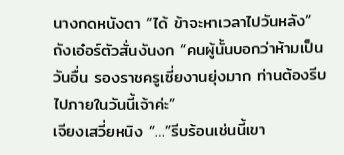นางกดหนังตา “ได้ ข้าจะหาเวลาไปวันหลัง”
ถังเอ๋อร์ตัวสั่นงันงก “คนผู้นั้นบอกว่าห้ามเป็นวันอื่น รองราชครูเซี่ยงานยุ่งมาก ท่านต้องรีบไปภายในวันนี้เจ้าค่ะ”
เจียงเสวี่ยหนิง “…”รีบร้อนเช่นนี้เขา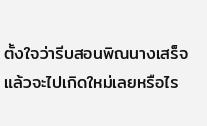ตั้งใจว่ารีบสอนพิณนางเสร็จแล้วจะไปเกิดใหม่เลยหรือไร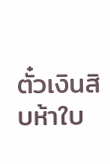ตั๋วเงินสิบห้าใบ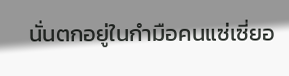นั่นตกอยู่ในกำมือคนแซ่เซี่ยอ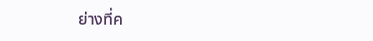ย่างที่ค